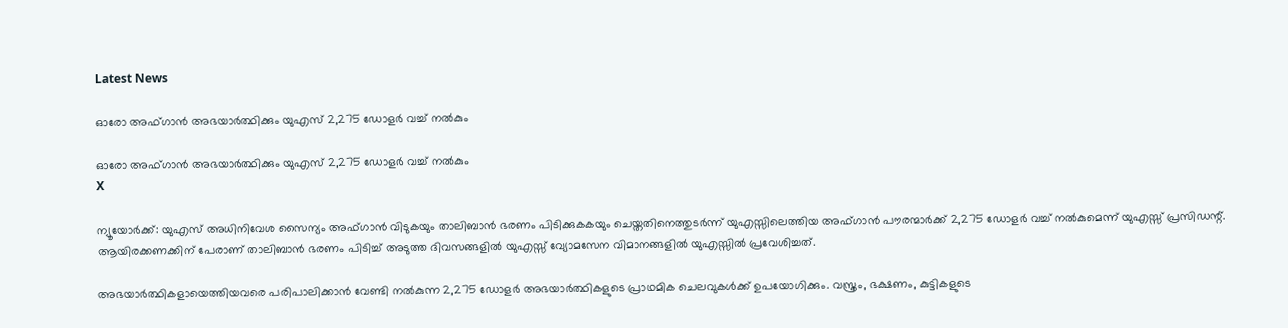Latest News

ഓരോ അഫ്ഗാന്‍ അഭയാര്‍ത്ഥിക്കും യുഎസ് 2,275 ഡോളര്‍ വച്ച് നല്‍കും

ഓരോ അഫ്ഗാന്‍ അഭയാര്‍ത്ഥിക്കും യുഎസ് 2,275 ഡോളര്‍ വച്ച് നല്‍കും
X

ന്യൂയോര്‍ക്ക്: യുഎസ് അധിനിവേശ സൈന്യം അഫ്ഗാന്‍ വിടുകയും താലിബാന്‍ ഭരണം പിടിക്കുകകയും ചെയ്തതിനെത്തുടര്‍ന്ന് യുഎസ്സിലെത്തിയ അഫ്ഗാന്‍ പൗരന്മാര്‍ക്ക് 2,275 ഡോളര്‍ വച്ച് നല്‍കുമെന്ന് യുഎസ്സ് പ്രസിഡന്റ്. ആയിരക്കണക്കിന് പേരാണ് താലിബാന്‍ ഭരണം പിടിച്ച് അടുത്ത ദിവസങ്ങളില്‍ യുഎസ്സ് വ്യോമസേന വിമാനങ്ങളില്‍ യുഎസ്സില്‍ പ്രവേശിച്ചത്.

അഭയാര്‍ത്ഥികളായെത്തിയവരെ പരിപാലിക്കാന്‍ വേണ്ടി നല്‍കുന്ന 2,275 ഡോളര്‍ അഭയാര്‍ത്ഥികളുടെ പ്രാഥമിക ചെലവുകള്‍ക്ക് ഉപയോഗിക്കും. വസ്ത്രം, ഭക്ഷണം, കുട്ടികളുടെ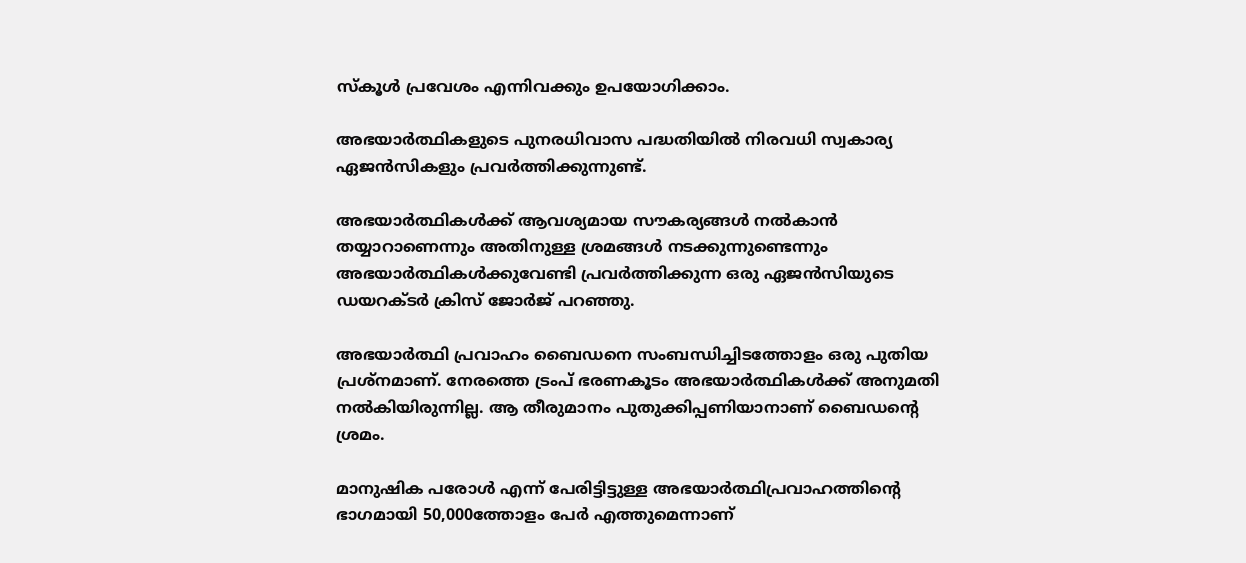സ്‌കൂള്‍ പ്രവേശം എന്നിവക്കും ഉപയോഗിക്കാം.

അഭയാര്‍ത്ഥികളുടെ പുനരധിവാസ പദ്ധതിയില്‍ നിരവധി സ്വകാര്യ ഏജന്‍സികളും പ്രവര്‍ത്തിക്കുന്നുണ്ട്.

അഭയാര്‍ത്ഥികള്‍ക്ക് ആവശ്യമായ സൗകര്യങ്ങള്‍ നല്‍കാന്‍ തയ്യാറാണെന്നും അതിനുള്ള ശ്രമങ്ങള്‍ നടക്കുന്നുണ്ടെന്നും അഭയാര്‍ത്ഥികള്‍ക്കുവേണ്ടി പ്രവര്‍ത്തിക്കുന്ന ഒരു ഏജന്‍സിയുടെ ഡയറക്ടര്‍ ക്രിസ് ജോര്‍ജ് പറഞ്ഞു.

അഭയാര്‍ത്ഥി പ്രവാഹം ബൈഡനെ സംബന്ധിച്ചിടത്തോളം ഒരു പുതിയ പ്രശ്‌നമാണ്. നേരത്തെ ട്രംപ് ഭരണകൂടം അഭയാര്‍ത്ഥികള്‍ക്ക് അനുമതി നല്‍കിയിരുന്നില്ല. ആ തീരുമാനം പുതുക്കിപ്പണിയാനാണ് ബൈഡന്റെ ശ്രമം.

മാനുഷിക പരോള്‍ എന്ന് പേരിട്ടിട്ടുള്ള അഭയാര്‍ത്ഥിപ്രവാഹത്തിന്റെ ഭാഗമായി 50,000ത്തോളം പേര്‍ എത്തുമെന്നാണ്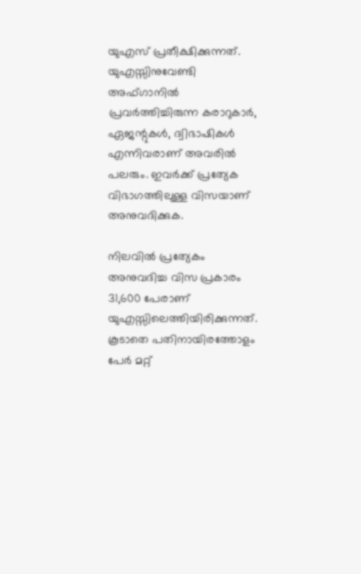യുഎസ് പ്രതീക്ഷിക്കുന്നത്. യുഎസ്സിനുവേണ്ടി അഫ്ഗാനില്‍ പ്രവര്‍ത്തിച്ചിരുന്ന കരാറുകാര്‍, ഏജന്റുകള്‍, ദ്വിഭാഷികള്‍ എന്നിവരാണ് അവരില്‍ പലരും. ഇവര്‍ക്ക് പ്രത്യേക വിഭാഗത്തിലുള്ള വിസയാണ് അനുവദിക്കുക.

നിലവില്‍ പ്രത്യേകം അനുവദിച്ച വിസ പ്രകാരം 31,600 പേരാണ് യുഎസ്സിലെത്തിയിരിക്കുന്നത്. കൂടാതെ പതിനായിരത്തോളം പേര്‍ മറ്റ്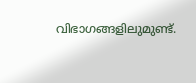വിഭാഗങ്ങളിലുമുണ്ട്.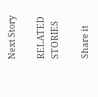Next Story

RELATED STORIES

Share it